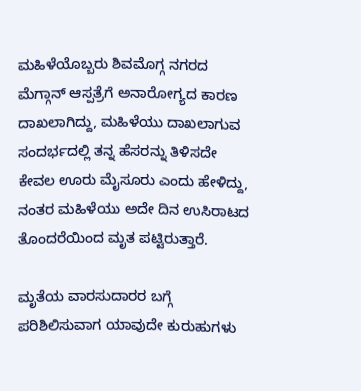ಮಹಿಳೆಯೊಬ್ಬರು ಶಿವಮೊಗ್ಗ ನಗರದ ಮೆಗ್ಗಾನ್ ಆಸ್ಪತ್ರೆಗೆ ಅನಾರೋಗ್ಯದ ಕಾರಣ ದಾಖಲಾಗಿದ್ದು, ಮಹಿಳೆಯು ದಾಖಲಾಗುವ ಸಂದರ್ಭದಲ್ಲಿ ತನ್ನ ಹೆಸರನ್ನು ತಿಳಿಸದೇ ಕೇವಲ ಊರು ಮೈಸೂರು ಎಂದು ಹೇಳಿದ್ದು, ನಂತರ ಮಹಿಳೆಯು ಅದೇ ದಿನ ಉಸಿರಾಟದ ತೊಂದರೆಯಿಂದ ಮೃತ ಪಟ್ಟಿರುತ್ತಾರೆ.

ಮೃತೆಯ ವಾರಸುದಾರರ ಬಗ್ಗೆ ಪರಿಶಿಲಿಸುವಾಗ ಯಾವುದೇ ಕುರುಹುಗಳು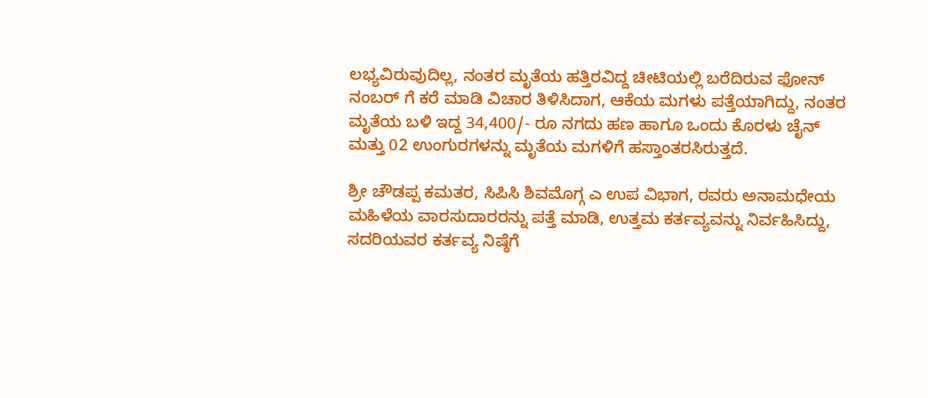ಲಭ್ಯವಿರುವುದಿಲ್ಲ, ನಂತರ ಮೃತೆಯ ಹತ್ತಿರವಿದ್ದ ಚೀಟಿಯಲ್ಲಿ ಬರೆದಿರುವ ಫೋನ್ ನಂಬರ್ ಗೆ ಕರೆ ಮಾಡಿ ವಿಚಾರ ತಿಳಿಸಿದಾಗ, ಆಕೆಯ ಮಗಳು ಪತ್ತೆಯಾಗಿದ್ದು, ನಂತರ ಮೃತೆಯ ಬಳಿ ಇದ್ದ 34,400/- ರೂ ನಗದು ಹಣ ಹಾಗೂ ಒಂದು ಕೊರಳು ಚೈನ್ ಮತ್ತು 02 ಉಂಗುರಗಳನ್ನು ಮೃತೆಯ ಮಗಳಿಗೆ ಹಸ್ತಾಂತರಸಿರುತ್ತದೆ.

ಶ್ರೀ ಚೌಡಪ್ಪ ಕಮತರ, ಸಿಪಿಸಿ ಶಿವಮೊಗ್ಗ ಎ ಉಪ ವಿಭಾಗ, ರವರು ಅನಾಮಧೇಯ ಮಹಿಳೆಯ ವಾರಸುದಾರರನ್ನು ಪತ್ತೆ ಮಾಡಿ, ಉತ್ತಮ ಕರ್ತವ್ಯವನ್ನು ನಿರ್ವಹಿಸಿದ್ದು, ಸದರಿಯವರ ಕರ್ತವ್ಯ ನಿಷ್ಠೆಗೆ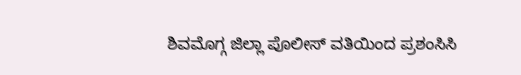ಶಿವಮೊಗ್ಗ ಜಿಲ್ಲಾ ಪೊಲೀಸ್ ವತಿಯಿಂದ ಪ್ರಶಂಸಿಸಿ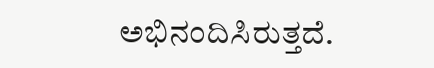ಅಭಿನಂದಿಸಿರುತ್ತದೆ.